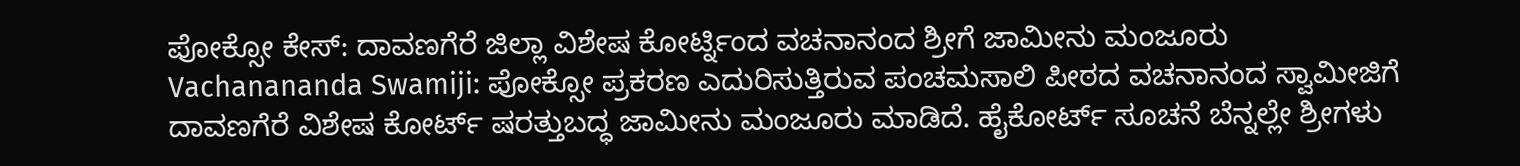ಪೋಕ್ಸೋ ಕೇಸ್: ದಾವಣಗೆರೆ ಜಿಲ್ಲಾ ವಿಶೇಷ ಕೋರ್ಟ್ನಿಂದ ವಚನಾನಂದ ಶ್ರೀಗೆ ಜಾಮೀನು ಮಂಜೂರು
Vachanananda Swamiji: ಪೋಕ್ಸೋ ಪ್ರಕರಣ ಎದುರಿಸುತ್ತಿರುವ ಪಂಚಮಸಾಲಿ ಪೀಠದ ವಚನಾನಂದ ಸ್ವಾಮೀಜಿಗೆ ದಾವಣಗೆರೆ ವಿಶೇಷ ಕೋರ್ಟ್ ಷರತ್ತುಬದ್ಧ ಜಾಮೀನು ಮಂಜೂರು ಮಾಡಿದೆ. ಹೈಕೋರ್ಟ್ ಸೂಚನೆ ಬೆನ್ನಲ್ಲೇ ಶ್ರೀಗಳು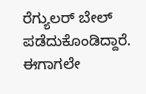ರೆಗ್ಯುಲರ್ ಬೇಲ್ ಪಡೆದುಕೊಂಡಿದ್ದಾರೆ. ಈಗಾಗಲೇ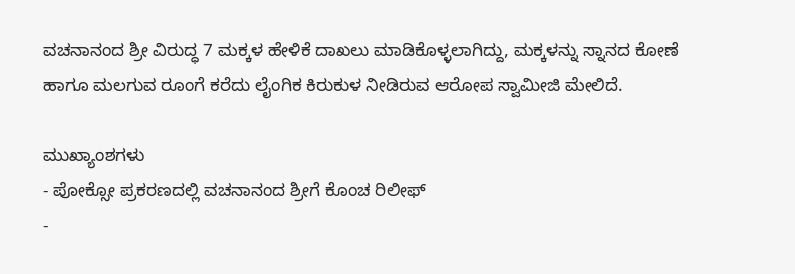ವಚನಾನಂದ ಶ್ರೀ ವಿರುದ್ಧ 7 ಮಕ್ಕಳ ಹೇಳಿಕೆ ದಾಖಲು ಮಾಡಿಕೊಳ್ಳಲಾಗಿದ್ದು, ಮಕ್ಕಳನ್ನು ಸ್ನಾನದ ಕೋಣೆ ಹಾಗೂ ಮಲಗುವ ರೂಂಗೆ ಕರೆದು ಲೈಂಗಿಕ ಕಿರುಕುಳ ನೀಡಿರುವ ಆರೋಪ ಸ್ವಾಮೀಜಿ ಮೇಲಿದೆ.

ಮುಖ್ಯಾಂಶಗಳು
- ಪೋಕ್ಸೋ ಪ್ರಕರಣದಲ್ಲಿ ವಚನಾನಂದ ಶ್ರೀಗೆ ಕೊಂಚ ರಿಲೀಫ್
-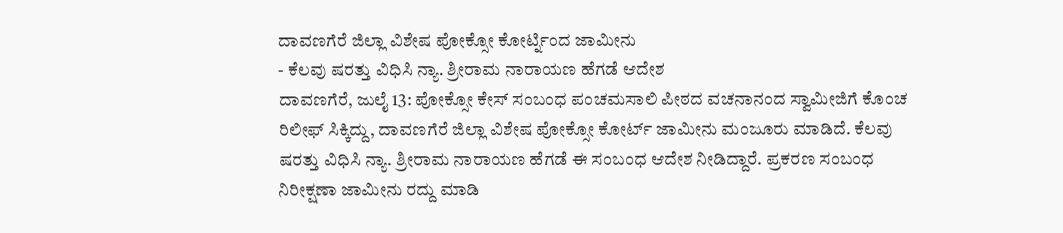ದಾವಣಗೆರೆ ಜಿಲ್ಲಾ ವಿಶೇಷ ಪೋಕ್ಸೋ ಕೋರ್ಟ್ನಿಂದ ಜಾಮೀನು
- ಕೆಲವು ಷರತ್ತು ವಿಧಿಸಿ ನ್ಯಾ. ಶ್ರೀರಾಮ ನಾರಾಯಣ ಹೆಗಡೆ ಆದೇಶ
ದಾವಣಗೆರೆ, ಜುಲೈ 13: ಪೋಕ್ಸೋ ಕೇಸ್ ಸಂಬಂಧ ಪಂಚಮಸಾಲಿ ಪೀಠದ ವಚನಾನಂದ ಸ್ವಾಮೀಜಿಗೆ ಕೊಂಚ ರಿಲೀಫ್ ಸಿಕ್ಕಿದ್ದು, ದಾವಣಗೆರೆ ಜಿಲ್ಲಾ ವಿಶೇಷ ಪೋಕ್ಸೋ ಕೋರ್ಟ್ ಜಾಮೀನು ಮಂಜೂರು ಮಾಡಿದೆ. ಕೆಲವು ಷರತ್ತು ವಿಧಿಸಿ ನ್ಯಾ. ಶ್ರೀರಾಮ ನಾರಾಯಣ ಹೆಗಡೆ ಈ ಸಂಬಂಧ ಆದೇಶ ನೀಡಿದ್ದಾರೆ. ಪ್ರಕರಣ ಸಂಬಂಧ ನಿರೀಕ್ಷಣಾ ಜಾಮೀನು ರದ್ದು ಮಾಡಿ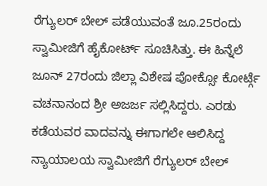ರೆಗ್ಯುಲರ್ ಬೇಲ್ ಪಡೆಯುವಂತೆ ಜೂ.25ರಂದು ಸ್ವಾಮೀಜಿಗೆ ಹೈಕೋರ್ಟ್ ಸೂಚಿಸಿತ್ತು. ಈ ಹಿನ್ನೆಲೆ ಜೂನ್ 27ರಂದು ಜಿಲ್ಲಾ ವಿಶೇಷ ಪೋಕ್ಸೋ ಕೋರ್ಟ್ಗೆ ವಚನಾನಂದ ಶ್ರೀ ಅಜರ್ಜ ಸಲ್ಲಿಸಿದ್ದರು. ಎರಡು ಕಡೆಯವರ ವಾದವನ್ನು ಈಗಾಗಲೇ ಆಲಿಸಿದ್ದ ನ್ಯಾಯಾಲಯ ಸ್ವಾಮೀಜಿಗೆ ರೆಗ್ಯುಲರ್ ಬೇಲ್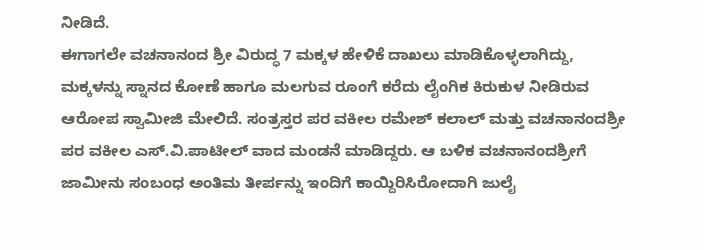ನೀಡಿದೆ.
ಈಗಾಗಲೇ ವಚನಾನಂದ ಶ್ರೀ ವಿರುದ್ಧ 7 ಮಕ್ಕಳ ಹೇಳಿಕೆ ದಾಖಲು ಮಾಡಿಕೊಳ್ಳಲಾಗಿದ್ದು, ಮಕ್ಕಳನ್ನು ಸ್ನಾನದ ಕೋಣೆ ಹಾಗೂ ಮಲಗುವ ರೂಂಗೆ ಕರೆದು ಲೈಂಗಿಕ ಕಿರುಕುಳ ನೀಡಿರುವ ಆರೋಪ ಸ್ವಾಮೀಜಿ ಮೇಲಿದೆ. ಸಂತ್ರಸ್ತರ ಪರ ವಕೀಲ ರಮೇಶ್ ಕಲಾಲ್ ಮತ್ತು ವಚನಾನಂದಶ್ರೀ ಪರ ವಕೀಲ ಎಸ್.ವಿ.ಪಾಟೀಲ್ ವಾದ ಮಂಡನೆ ಮಾಡಿದ್ದರು. ಆ ಬಳಿಕ ವಚನಾನಂದಶ್ರೀಗೆ ಜಾಮೀನು ಸಂಬಂಧ ಅಂತಿಮ ತೀರ್ಪನ್ನು ಇಂದಿಗೆ ಕಾಯ್ದಿರಿಸಿರೋದಾಗಿ ಜುಲೈ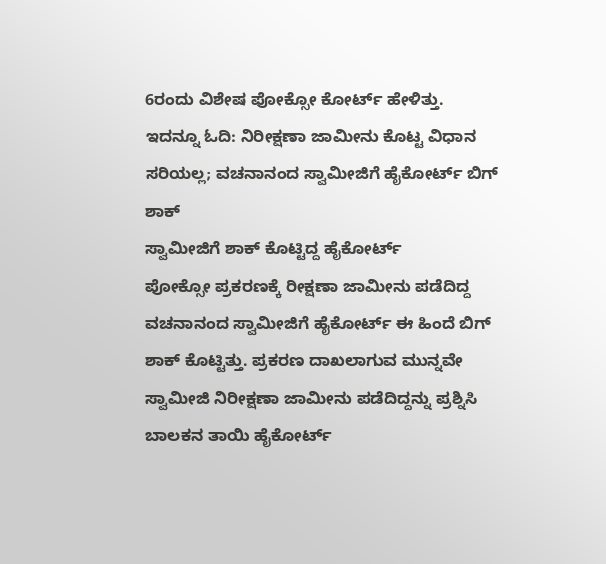6ರಂದು ವಿಶೇಷ ಪೋಕ್ಸೋ ಕೋರ್ಟ್ ಹೇಳಿತ್ತು.
ಇದನ್ನೂ ಓದಿ: ನಿರೀಕ್ಷಣಾ ಜಾಮೀನು ಕೊಟ್ಟ ವಿಧಾನ ಸರಿಯಲ್ಲ; ವಚನಾನಂದ ಸ್ವಾಮೀಜಿಗೆ ಹೈಕೋರ್ಟ್ ಬಿಗ್ ಶಾಕ್
ಸ್ವಾಮೀಜಿಗೆ ಶಾಕ್ ಕೊಟ್ಟಿದ್ದ ಹೈಕೋರ್ಟ್
ಪೋಕ್ಸೋ ಪ್ರಕರಣಕ್ಕೆ ರೀಕ್ಷಣಾ ಜಾಮೀನು ಪಡೆದಿದ್ದ ವಚನಾನಂದ ಸ್ವಾಮೀಜಿಗೆ ಹೈಕೋರ್ಟ್ ಈ ಹಿಂದೆ ಬಿಗ್ ಶಾಕ್ ಕೊಟ್ಟಿತ್ತು. ಪ್ರಕರಣ ದಾಖಲಾಗುವ ಮುನ್ನವೇ ಸ್ವಾಮೀಜಿ ನಿರೀಕ್ಷಣಾ ಜಾಮೀನು ಪಡೆದಿದ್ದನ್ನು ಪ್ರಶ್ನಿಸಿ ಬಾಲಕನ ತಾಯಿ ಹೈಕೋರ್ಟ್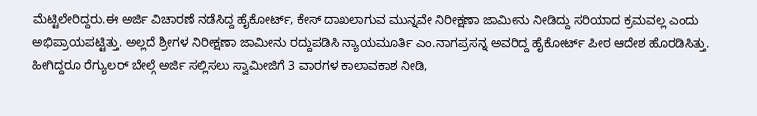ಮೆಟ್ಟಿಲೇರಿದ್ದರು.ಈ ಅರ್ಜಿ ವಿಚಾರಣೆ ನಡೆಸಿದ್ದ ಹೈಕೋರ್ಟ್, ಕೇಸ್ ದಾಖಲಾಗುವ ಮುನ್ನವೇ ನಿರೀಕ್ಷಣಾ ಜಾಮೀನು ನೀಡಿದ್ದು ಸರಿಯಾದ ಕ್ರಮವಲ್ಲ ಎಂದು ಅಭಿಪ್ರಾಯಪಟ್ಟಿತ್ತು. ಅಲ್ಲದೆ ಶ್ರೀಗಳ ನಿರೀಕ್ಷಣಾ ಜಾಮೀನು ರದ್ದುಪಡಿಸಿ ನ್ಯಾಯಮೂರ್ತಿ ಎಂ.ನಾಗಪ್ರಸನ್ನ ಅವರಿದ್ದ ಹೈಕೋರ್ಟ್ ಪೀಠ ಆದೇಶ ಹೊರಡಿಸಿತ್ತು. ಹೀಗಿದ್ದರೂ ರೆಗ್ಯುಲರ್ ಬೇಲ್ಗೆ ಅರ್ಜಿ ಸಲ್ಲಿಸಲು ಸ್ವಾಮೀಜಿಗೆ 3 ವಾರಗಳ ಕಾಲಾವಕಾಶ ನೀಡಿ,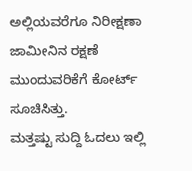ಅಲ್ಲಿಯವರೆಗೂ ನಿರೀಕ್ಷಣಾ ಜಾಮೀನಿನ ರಕ್ಷಣೆ ಮುಂದುವರಿಕೆಗೆ ಕೋರ್ಟ್ ಸೂಚಿಸಿತ್ತು.
ಮತ್ತಷ್ಟು ಸುದ್ದಿ ಓದಲು ಇಲ್ಲಿ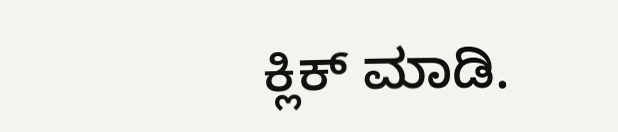ಕ್ಲಿಕ್ ಮಾಡಿ.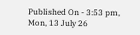Published On - 3:53 pm, Mon, 13 July 26